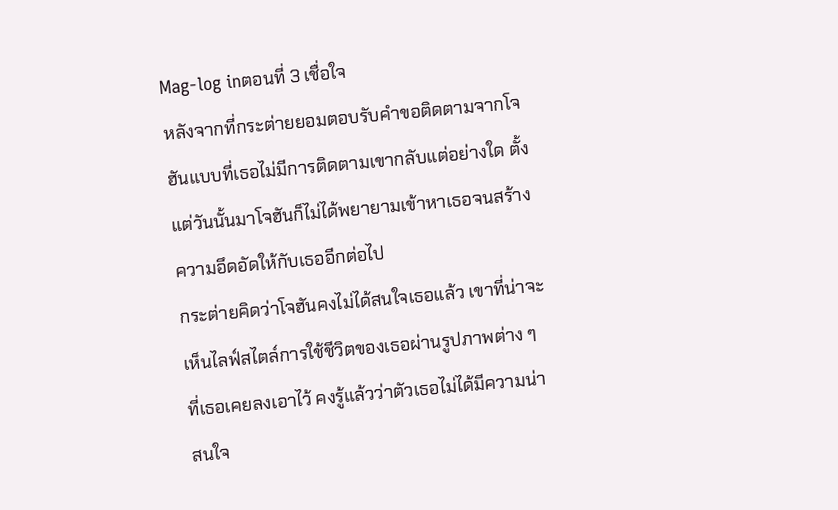Mag-log inตอนที่ 3 เชื่อใจ
หลังจากที่กระต่ายยอมตอบรับคำขอติดตามจากโจฮันแบบที่เธอไม่มีการติดตามเขากลับแต่อย่างใด ตั้งแต่วันนั้นมาโจฮันก็ไม่ได้พยายามเข้าหาเธอจนสร้างความอึดอัดให้กับเธออีกต่อไป
กระต่ายคิดว่าโจฮันคงไม่ได้สนใจเธอแล้ว เขาที่น่าจะเห็นไลฟ์สไตล์การใช้ชีวิตของเธอผ่านรูปภาพต่าง ๆ ที่เธอเคยลงเอาไว้ คงรู้แล้วว่าตัวเธอไม่ได้มีความน่าสนใจ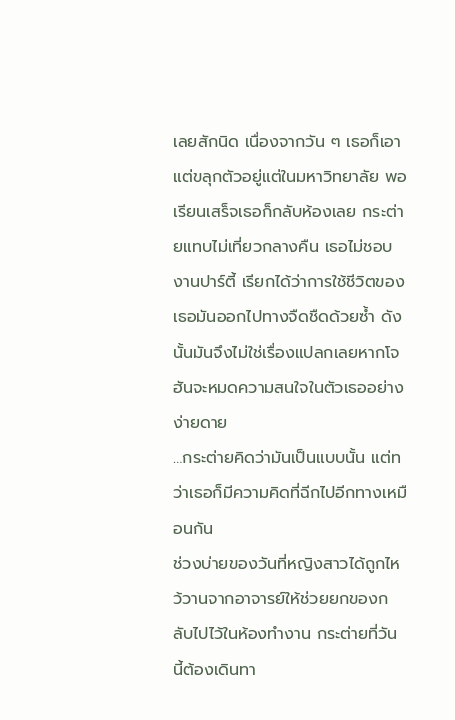เลยสักนิด เนื่องจากวัน ๆ เธอก็เอาแต่ขลุกตัวอยู่แต่ในมหาวิทยาลัย พอเรียนเสร็จเธอก็กลับห้องเลย กระต่ายแทบไม่เที่ยวกลางคืน เธอไม่ชอบงานปาร์ตี้ เรียกได้ว่าการใช้ชีวิตของเธอมันออกไปทางจืดชืดด้วยซ้ำ ดังนั้นมันจึงไม่ใช่เรื่องแปลกเลยหากโจฮันจะหมดความสนใจในตัวเธออย่างง่ายดาย
…กระต่ายคิดว่ามันเป็นแบบนั้น แต่ทว่าเธอก็มีความคิดที่ฉีกไปอีกทางเหมือนกัน
ช่วงบ่ายของวันที่หญิงสาวได้ถูกไหว้วานจากอาจารย์ให้ช่วยยกของกลับไปไว้ในห้องทำงาน กระต่ายที่วันนี้ต้องเดินทา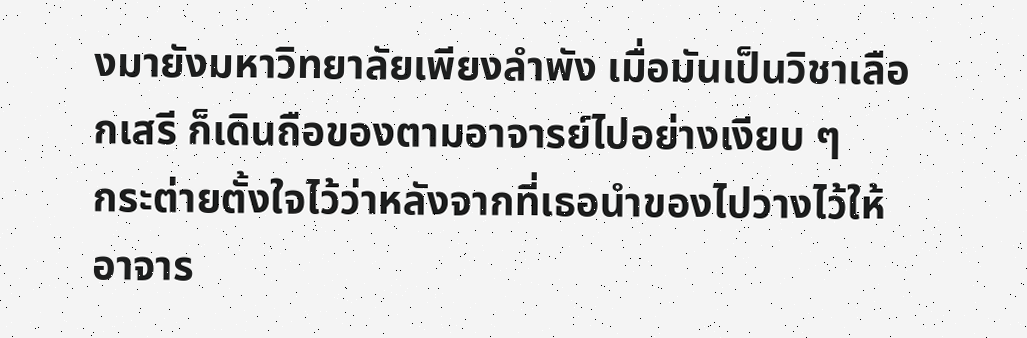งมายังมหาวิทยาลัยเพียงลำพัง เมื่อมันเป็นวิชาเลือกเสรี ก็เดินถือของตามอาจารย์ไปอย่างเงียบ ๆ
กระต่ายตั้งใจไว้ว่าหลังจากที่เธอนำของไปวางไว้ให้อาจาร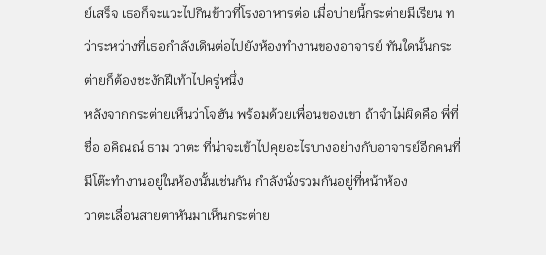ย์เสร็จ เธอก็จะแวะไปกินข้าวที่โรงอาหารต่อ เมื่อบ่ายนี้กระต่ายมีเรียน ทว่าระหว่างที่เธอกำลังเดินต่อไปยังห้องทำงานของอาจารย์ ทันใดนั้นกระต่ายก็ต้องชะงักฝีเท้าไปครู่หนึ่ง
หลังจากกระต่ายเห็นว่าโจฮัน พร้อมด้วยเพื่อนของเขา ถ้าจำไม่ผิดคือ พี่ที่ชื่อ อคิณณ์ ธาม วาตะ ที่น่าจะเข้าไปคุยอะไรบางอย่างกับอาจารย์อีกคนที่มีโต๊ะทำงานอยู่ในห้องนั้นเช่นกัน กำลังนั่งรวมกันอยู่ที่หน้าห้อง
วาตะเลื่อนสายตาหันมาเห็นกระต่าย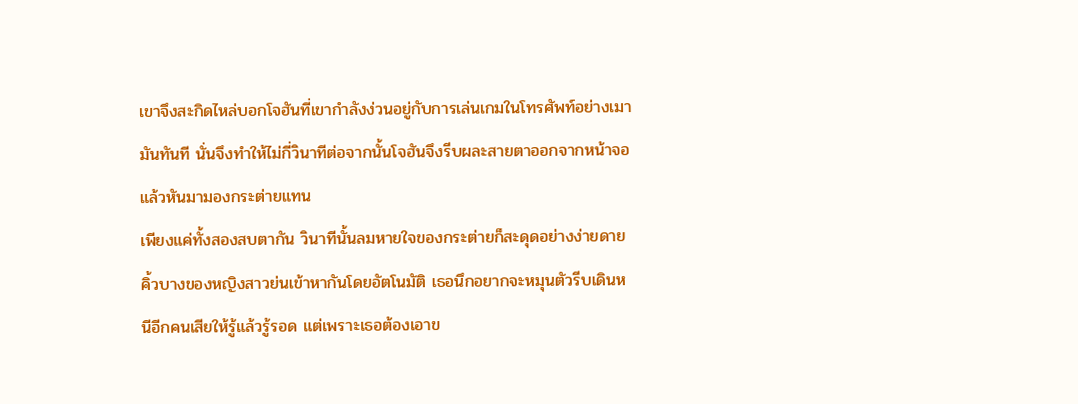เขาจึงสะกิดไหล่บอกโจฮันที่เขากำลังง่วนอยู่กับการเล่นเกมในโทรศัพท์อย่างเมามันทันที นั่นจึงทำให้ไม่กี่วินาทีต่อจากนั้นโจฮันจึงรีบผละสายตาออกจากหน้าจอ แล้วหันมามองกระต่ายแทน
เพียงแค่ทั้งสองสบตากัน วินาทีนั้นลมหายใจของกระต่ายก็สะดุดอย่างง่ายดาย คิ้วบางของหญิงสาวย่นเข้าหากันโดยอัตโนมัติ เธอนึกอยากจะหมุนตัวรีบเดินหนีอีกคนเสียให้รู้แล้วรู้รอด แต่เพราะเธอต้องเอาข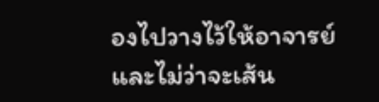องไปวางไว้ให้อาจารย์ และไม่ว่าจะเส้น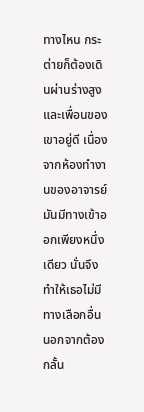ทางไหน กระต่ายก็ต้องเดินผ่านร่างสูงและเพื่อนของเขาอยู่ดี เนื่องจากห้องทำงานของอาจารย์มันมีทางเข้าออกเพียงหนึ่งเดียว นั่นจึงทำให้เธอไม่มีทางเลือกอื่น นอกจากต้องกลั้น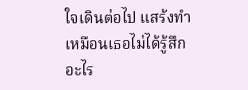ใจเดินต่อไป แสร้งทำเหมือนเธอไม่ได้รู้สึกอะไร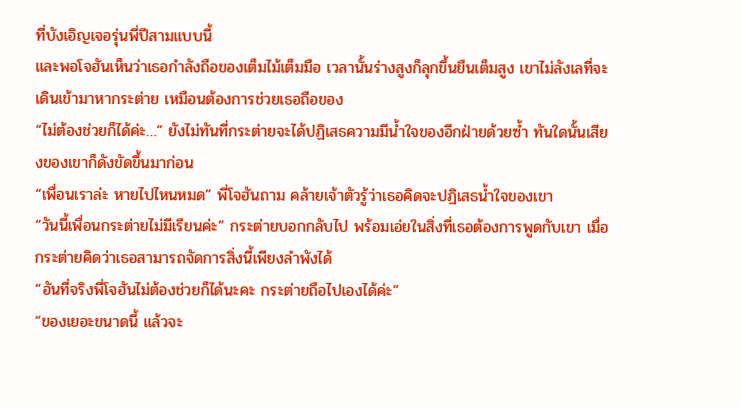ที่บังเอิญเจอรุ่นพี่ปีสามแบบนี้
และพอโจฮันเห็นว่าเธอกำลังถือของเต็มไม้เต็มมือ เวลานั้นร่างสูงก็ลุกขึ้นยืนเต็มสูง เขาไม่ลังเลที่จะเดินเข้ามาหากระต่าย เหมือนต้องการช่วยเธอถือของ
“ไม่ต้องช่วยก็ได้ค่ะ…” ยังไม่ทันที่กระต่ายจะได้ปฏิเสธความมีน้ำใจของอีกฝ่ายด้วยซ้ำ ทันใดนั้นเสียงของเขาก็ดังขัดขึ้นมาก่อน
“เพื่อนเราล่ะ หายไปไหนหมด” พี่โจฮันถาม คล้ายเจ้าตัวรู้ว่าเธอคิดจะปฏิเสธน้ำใจของเขา
“วันนี้เพื่อนกระต่ายไม่มีเรียนค่ะ” กระต่ายบอกกลับไป พร้อมเอ่ยในสิ่งที่เธอต้องการพูดกับเขา เมื่อกระต่ายคิดว่าเธอสามารถจัดการสิ่งนี้เพียงลำพังได้
“อันที่จริงพี่โจฮันไม่ต้องช่วยก็ได้นะคะ กระต่ายถือไปเองได้ค่ะ”
“ของเยอะขนาดนี้ แล้วจะ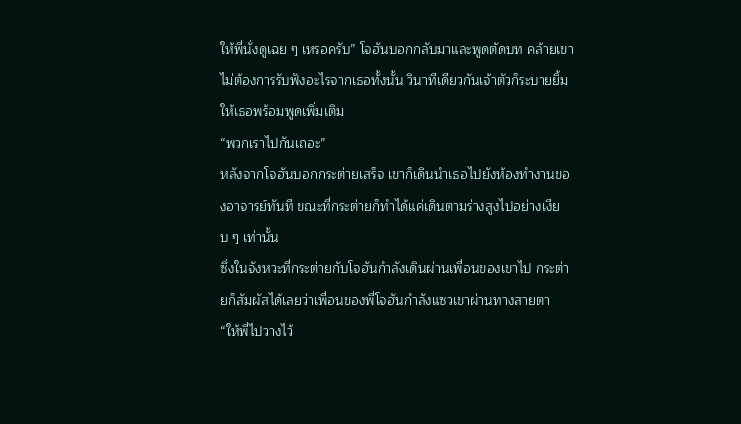ให้พี่นั่งดูเฉย ๆ เหรอครับ” โจฮันบอกกลับมาและพูดตัดบท คล้ายเขาไม่ต้องการรับฟังอะไรจากเธอทั้งนั้น วินาทีเดียวกันเจ้าตัวก็ระบายยิ้มให้เธอพร้อมพูดเพิ่มเติม
“พวกเราไปกันเถอะ”
หลังจากโจฮันบอกกระต่ายเสร็จ เขาก็เดินนำเธอไปยังห้องทำงานของอาจารย์ทันที ขณะที่กระต่ายก็ทำได้แค่เดินตามร่างสูงไปอย่างเงียบ ๆ เท่านั้น
ซึ่งในจังหวะที่กระต่ายกับโจฮันกำลังเดินผ่านเพื่อนของเขาไป กระต่ายก็สัมผัสได้เลยว่าเพื่อนของพี่โจฮันกำลังแซวเขาผ่านทางสายตา
“ให้พี่ไปวางไว้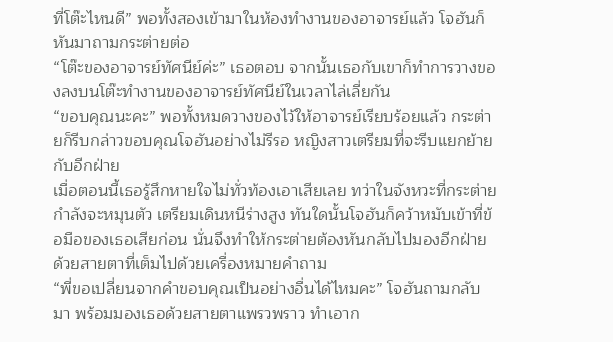ที่โต๊ะไหนดี” พอทั้งสองเข้ามาในห้องทำงานของอาจารย์แล้ว โจฮันก็หันมาถามกระต่ายต่อ
“โต๊ะของอาจารย์ทัศนีย์ค่ะ” เธอตอบ จากนั้นเธอกับเขาก็ทำการวางของลงบนโต๊ะทำงานของอาจารย์ทัศนีย์ในเวลาไล่เลี่ยกัน
“ขอบคุณนะคะ” พอทั้งหมดวางของไว้ให้อาจารย์เรียบร้อยแล้ว กระต่ายก็รีบกล่าวขอบคุณโจฮันอย่างไม่รีรอ หญิงสาวเตรียมที่จะรีบแยกย้ายกับอีกฝ่าย
เมื่อตอนนี้เธอรู้สึกหายใจไม่ทั่วท้องเอาเสียเลย ทว่าในจังหวะที่กระต่ายกำลังจะหมุนตัว เตรียมเดินหนีร่างสูง ทันใดนั้นโจฮันก็คว้าหมับเข้าที่ข้อมือของเธอเสียก่อน นั่นจึงทำให้กระต่ายต้องหันกลับไปมองอีกฝ่ายด้วยสายตาที่เต็มไปด้วยเครื่องหมายคำถาม
“พี่ขอเปลี่ยนจากคำขอบคุณเป็นอย่างอื่นได้ไหมคะ” โจฮันถามกลับมา พร้อมมองเธอด้วยสายตาแพรวพราว ทำเอาก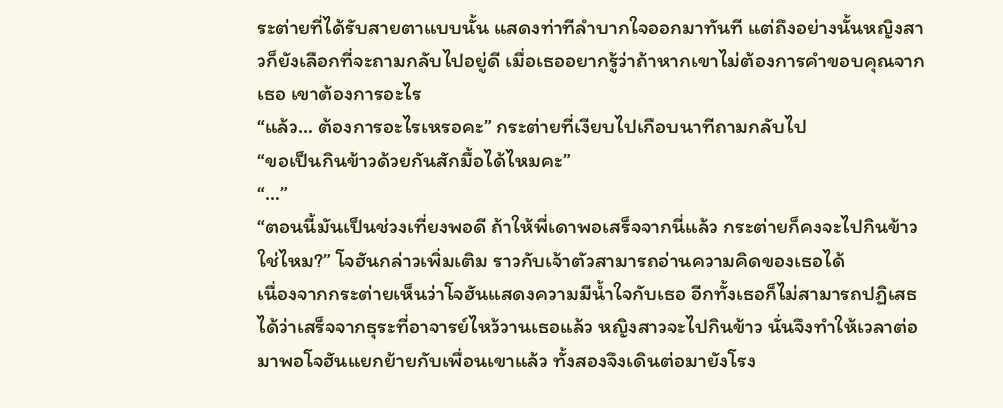ระต่ายที่ได้รับสายตาแบบนั้น แสดงท่าทีลำบากใจออกมาทันที แต่ถึงอย่างนั้นหญิงสาวก็ยังเลือกที่จะถามกลับไปอยู่ดี เมื่อเธออยากรู้ว่าถ้าหากเขาไม่ต้องการคำขอบคุณจากเธอ เขาต้องการอะไร
“แล้ว… ต้องการอะไรเหรอคะ” กระต่ายที่เงียบไปเกือบนาทีถามกลับไป
“ขอเป็นกินข้าวด้วยกันสักมื้อได้ไหมคะ”
“…”
“ตอนนี้มันเป็นช่วงเที่ยงพอดี ถ้าให้พี่เดาพอเสร็จจากนี่แล้ว กระต่ายก็คงจะไปกินข้าวใช่ไหม?” โจฮันกล่าวเพิ่มเติม ราวกับเจ้าตัวสามารถอ่านความคิดของเธอได้
เนื่องจากกระต่ายเห็นว่าโจฮันแสดงความมีน้ำใจกับเธอ อีกทั้งเธอก็ไม่สามารถปฏิเสธได้ว่าเสร็จจากธุระที่อาจารย์ไหว้วานเธอแล้ว หญิงสาวจะไปกินข้าว นั่นจึงทำให้เวลาต่อมาพอโจฮันแยกย้ายกับเพื่อนเขาแล้ว ทั้งสองจึงเดินต่อมายังโรง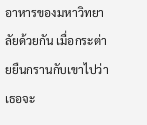อาหารของมหาวิทยาลัยด้วยกัน เมื่อกระต่ายยืนกรานกับเขาไปว่าเธอจะ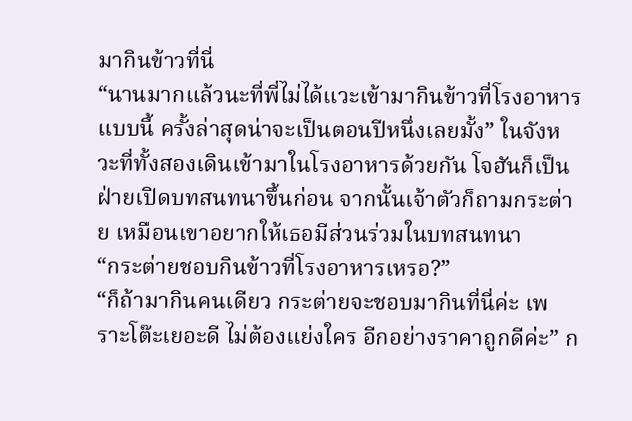มากินข้าวที่นี่
“นานมากแล้วนะที่พี่ไม่ได้แวะเข้ามากินข้าวที่โรงอาหารแบบนี้ ครั้งล่าสุดน่าจะเป็นตอนปีหนึ่งเลยมั้ง” ในจังหวะที่ทั้งสองเดินเข้ามาในโรงอาหารด้วยกัน โจฮันก็เป็นฝ่ายเปิดบทสนทนาขึ้นก่อน จากนั้นเจ้าตัวก็ถามกระต่าย เหมือนเขาอยากให้เธอมีส่วนร่วมในบทสนทนา
“กระต่ายชอบกินข้าวที่โรงอาหารเหรอ?”
“ก็ถ้ามากินคนเดียว กระต่ายจะชอบมากินที่นี่ค่ะ เพราะโต๊ะเยอะดี ไม่ต้องแย่งใคร อีกอย่างราคาถูกดีค่ะ” ก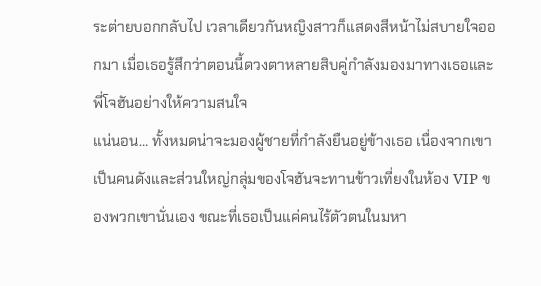ระต่ายบอกกลับไป เวลาเดียวกันหญิงสาวก็แสดงสีหน้าไม่สบายใจออกมา เมื่อเธอรู้สึกว่าตอนนี้ดวงตาหลายสิบคู่กำลังมองมาทางเธอและพี่โจฮันอย่างให้ความสนใจ
แน่นอน… ทั้งหมดน่าจะมองผู้ชายที่กำลังยืนอยู่ข้างเธอ เนื่องจากเขาเป็นคนดังและส่วนใหญ่กลุ่มของโจฮันจะทานข้าวเที่ยงในห้อง VIP ของพวกเขานั่นเอง ขณะที่เธอเป็นแค่คนไร้ตัวตนในมหา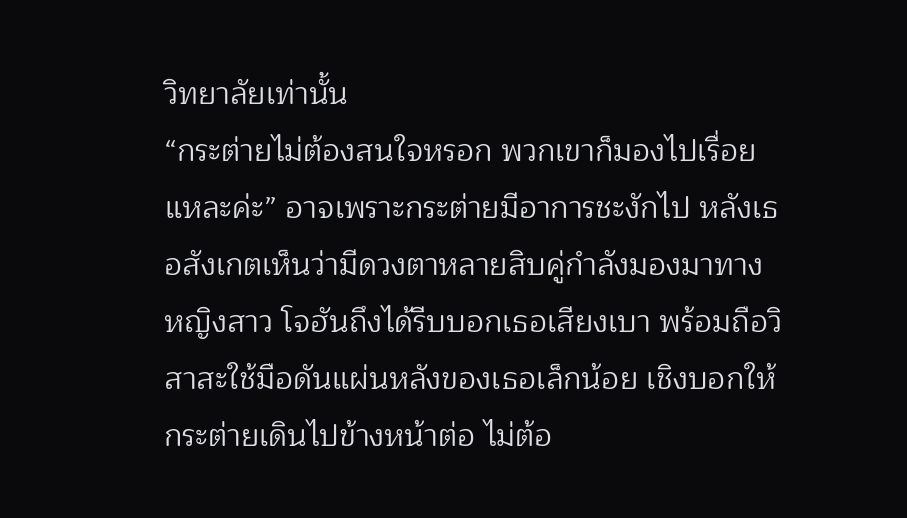วิทยาลัยเท่านั้น
“กระต่ายไม่ต้องสนใจหรอก พวกเขาก็มองไปเรื่อยแหละค่ะ” อาจเพราะกระต่ายมีอาการชะงักไป หลังเธอสังเกตเห็นว่ามีดวงตาหลายสิบคู่กำลังมองมาทางหญิงสาว โจฮันถึงได้รีบบอกเธอเสียงเบา พร้อมถือวิสาสะใช้มือดันแผ่นหลังของเธอเล็กน้อย เชิงบอกให้กระต่ายเดินไปข้างหน้าต่อ ไม่ต้อ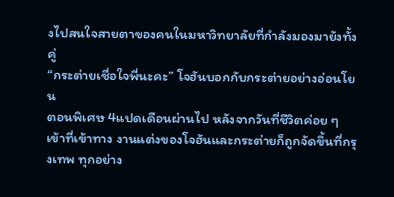งไปสนใจสายตาของคนในมหาวิทยาลัยที่กำลังมองมายังทั้งคู่
“กระต่ายเชื่อใจพี่นะคะ” โจฮันบอกกับกระต่ายอย่างอ่อนโยน
ตอนพิเศษ 4แปดเดือนผ่านไป หลังจากวันที่ชีวิตค่อย ๆ เข้าที่เข้าทาง งานแต่งของโจฮันและกระต่ายก็ถูกจัดขึ้นที่กรุงเทพ ทุกอย่าง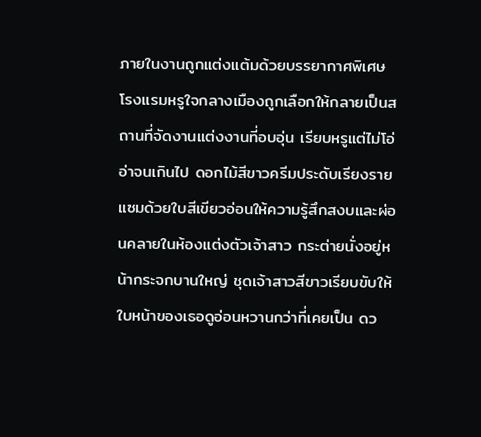ภายในงานถูกแต่งแต้มด้วยบรรยากาศพิเศษ โรงแรมหรูใจกลางเมืองถูกเลือกให้กลายเป็นสถานที่จัดงานแต่งงานที่อบอุ่น เรียบหรูแต่ไม่โอ่อ่าจนเกินไป ดอกไม้สีขาวครีมประดับเรียงราย แซมด้วยใบสีเขียวอ่อนให้ความรู้สึกสงบและผ่อนคลายในห้องแต่งตัวเจ้าสาว กระต่ายนั่งอยู่หน้ากระจกบานใหญ่ ชุดเจ้าสาวสีขาวเรียบขับให้ใบหน้าของเธอดูอ่อนหวานกว่าที่เคยเป็น ดว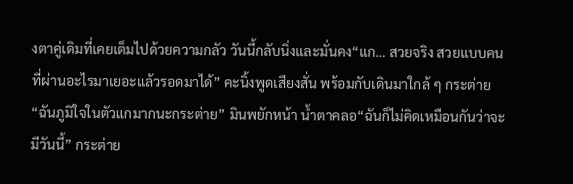งตาคู่เดิมที่เคยเต็มไปด้วยความกลัว วันนี้กลับนิ่งและมั่นคง“แก… สวยจริง สวยแบบคนที่ผ่านอะไรมาเยอะแล้วรอดมาได้” คะนิ้งพูดเสียงสั่น พร้อมกับเดินมาใกล้ ๆ กระต่าย“ฉันภูมิใจในตัวแกมากนะกระต่าย” มินพยักหน้า น้ำตาคลอ“ฉันก็ไม่คิดเหมือนกันว่าจะมีวันนี้” กระต่าย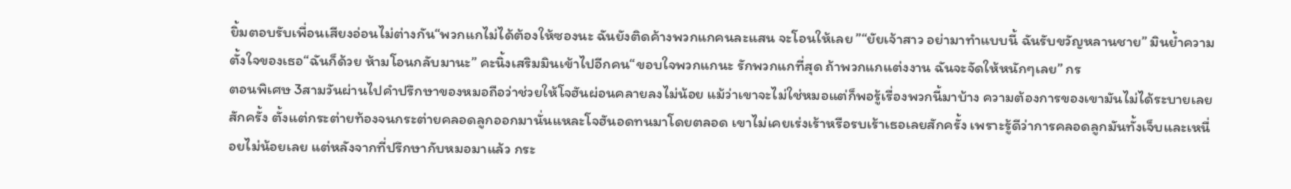ยิ้มตอบรับเพื่อนเสียงอ่อนไม่ต่างกัน“พวกแกไม่ได้ต้องให้ซองนะ ฉันยังติดค้างพวกแกคนละแสน จะโอนให้เลย ”“ยัยเจ้าสาว อย่ามาทำแบบนี้ ฉันรับขวัญหลานชาย” มินย้ำความตั้งใจของเธอ“ฉันก็ด้วย ห้ามโอนกลับมานะ” คะนิ้งเสริมมินเข้าไปอีกคน“ขอบใจพวกแกนะ รักพวกแกที่สุด ถ้าพวกแกแต่งงาน ฉันจะจัดให้หนักๆเลย” กร
ตอนพิเศษ 3สามวันผ่านไปคำปรึกษาของหมอถือว่าช่วยให้โจฮันผ่อนคลายลงไม่น้อย แม้ว่าเขาจะไม่ใช่หมอแต่ก็พอรู้เรื่องพวกนี้มาบ้าง ความต้องการของเขามันไม่ได้ระบายเลยสักครั้ง ตั้งแต่กระต่ายท้องจนกระต่ายคลอดลูกออกมานั่นแหละโจฮันอดทนมาโดยตลอด เขาไม่เคยเร่งเร้าหรือรบเร้าเธอเลยสักครั้ง เพราะรู้ดีว่าการคลอดลูกมันทั้งเจ็บและเหนื่อยไม่น้อยเลย แต่หลังจากที่ปรึกษากับหมอมาแล้ว กระ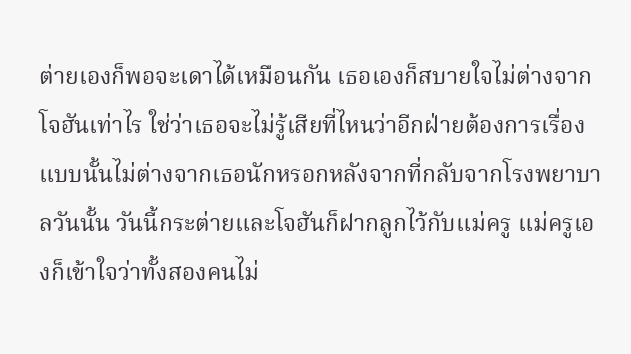ต่ายเองก็พอจะเดาได้เหมือนกัน เธอเองก็สบายใจไม่ต่างจากโจฮันเท่าไร ใช่ว่าเธอจะไม่รู้เสียที่ไหนว่าอีกฝ่ายต้องการเรื่องแบบนั้นไม่ต่างจากเธอนักหรอกหลังจากที่กลับจากโรงพยาบาลวันนั้น วันนี้กระต่ายและโจฮันก็ฝากลูกไว้กับแม่ครู แม่ครูเองก็เข้าใจว่าทั้งสองคนไม่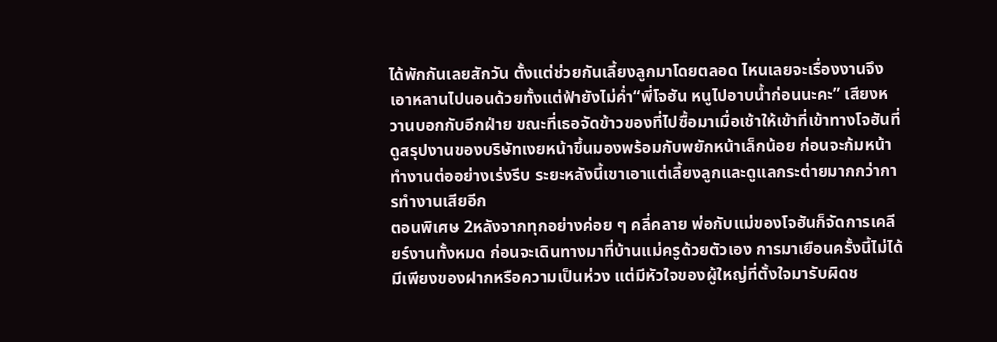ได้พักกันเลยสักวัน ตั้งแต่ช่วยกันเลี้ยงลูกมาโดยตลอด ไหนเลยจะเรื่องงานจึงเอาหลานไปนอนด้วยทั้งแต่ฟ้ายังไม่ค่ำ“พี่โจฮัน หนูไปอาบน้ำก่อนนะคะ” เสียงหวานบอกกับอีกฝ่าย ขณะที่เธอจัดข้าวของที่ไปซื้อมาเมื่อเช้าให้เข้าที่เข้าทางโจฮันที่ดูสรุปงานของบริษัทเงยหน้าขึ้นมองพร้อมกับพยักหน้าเล็กน้อย ก่อนจะก้มหน้าทำงานต่ออย่างเร่งรีบ ระยะหลังนี้เขาเอาแต่เลี้ยงลูกและดูแลกระต่ายมากกว่าการทำงานเสียอีก
ตอนพิเศษ 2หลังจากทุกอย่างค่อย ๆ คลี่คลาย พ่อกับแม่ของโจฮันก็จัดการเคลียร์งานทั้งหมด ก่อนจะเดินทางมาที่บ้านแม่ครูด้วยตัวเอง การมาเยือนครั้งนี้ไม่ได้มีเพียงของฝากหรือความเป็นห่วง แต่มีหัวใจของผู้ใหญ่ที่ตั้งใจมารับผิดช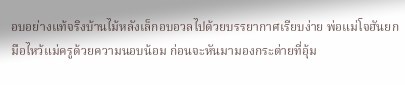อบอย่างแท้จริงบ้านไม้หลังเล็กอบอวลไปด้วยบรรยากาศเรียบง่าย พ่อแม่โจฮันยกมือไหว้แม่ครูด้วยความนอบน้อม ก่อนจะหันมามองกระต่ายที่อุ้ม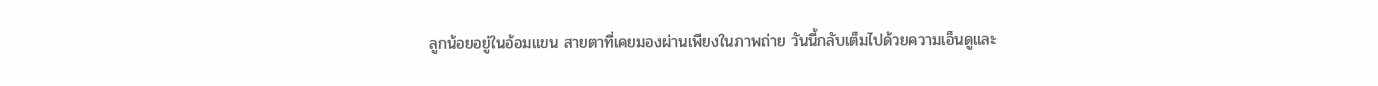ลูกน้อยอยู่ในอ้อมแขน สายตาที่เคยมองผ่านเพียงในภาพถ่าย วันนี้กลับเต็มไปด้วยความเอ็นดูและ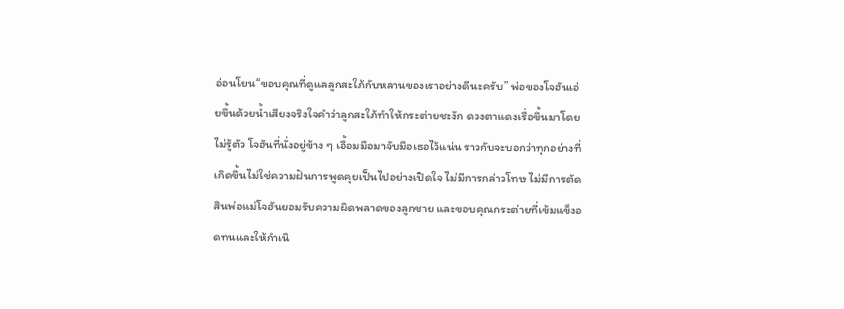อ่อนโยน“ขอบคุณที่ดูแลลูกสะใภ้กับหลานของเราอย่างดีนะครับ” พ่อของโจฮันเอ่ยขึ้นด้วยน้ำเสียงจริงใจคำว่าลูกสะใภ้ทำให้กระต่ายชะงัก ดวงตาแดงเรื่อขึ้นมาโดยไม่รู้ตัว โจฮันที่นั่งอยู่ข้าง ๆ เอื้อมมือมาจับมือเธอไว้แน่น ราวกับจะบอกว่าทุกอย่างที่เกิดขึ้นไม่ใช่ความฝันการพูดคุยเป็นไปอย่างเปิดใจ ไม่มีการกล่าวโทษ ไม่มีการตัดสินพ่อแม่โจฮันยอมรับความผิดพลาดของลูกชาย และขอบคุณกระต่ายที่เข้มแข็งอดทนและให้กำเนิ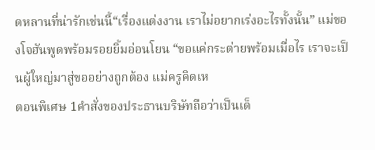ดหลานที่น่ารักเช่นนี้“เรื่องแต่งงาน เราไม่อยากเร่งอะไรทั้งนั้น” แม่ของโจฮันพูดพร้อมรอยยิ้มอ่อนโยน “ขอแค่กระต่ายพร้อมเมื่อไร เราจะเป็นผู้ใหญ่มาสู่ขออย่างถูกต้อง แม่ครูคิดเห
ตอนพิเศษ 1คำสั่งของประธานบริษัทถือว่าเป็นเด็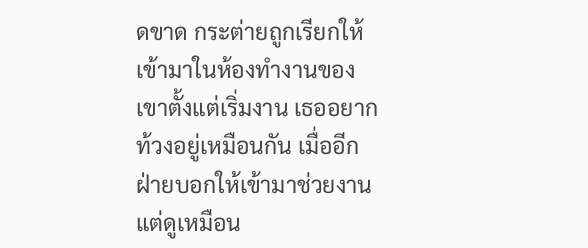ดขาด กระต่ายถูกเรียกให้เข้ามาในห้องทำงานของเขาตั้งแต่เริ่มงาน เธออยากท้วงอยู่เหมือนกัน เมื่ออีกฝ่ายบอกให้เข้ามาช่วยงาน แต่ดูเหมือน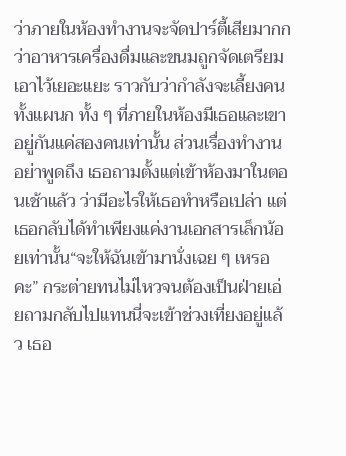ว่าภายในห้องทำงานจะจัดปาร์ตี้เสียมากกว่าอาหารเครื่องดื่มและขนมถูกจัดเตรียมเอาไว้เยอะแยะ ราวกับว่ากำลังจะเลี้ยงคนทั้งแผนก ทั้ง ๆ ที่ภายในห้องมีเธอและเขาอยู่กันแค่สองคนเท่านั้น ส่วนเรื่องทำงานอย่าพูดถึง เธอถามตั้งแต่เข้าห้องมาในตอนเช้าแล้ว ว่ามีอะไรให้เธอทำหรือเปล่า แต่เธอกลับได้ทำเพียงแค่งานเอกสารเล็กน้อยเท่านั้น“จะให้ฉันเข้ามานั่งเฉย ๆ เหรอคะ” กระต่ายทนไม่ไหวจนต้องเป็นฝ่ายเอ่ยถามกลับไปแทนนี่จะเข้าช่วงเที่ยงอยู่แล้ว เธอ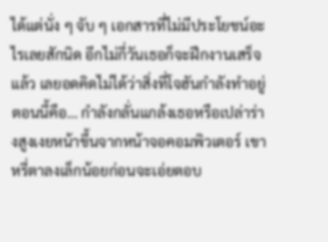ได้แต่นั่ง ๆ จับ ๆ เอกสารที่ไม่มีประโยชน์อะไรเลยสักนิด อีกไม่กี่วันเธอก็จะฝึกงานเสร็จแล้ว เลยอดคิดไม่ได้ว่าสิ่งที่โจฮันกำลังทำอยู่ตอนนี้คือ… กำลังกลั่นแกล้งเธอหรือเปล่าร่างสูงเงยหน้าขึ้นจากหน้าจอคอมพิวเตอร์ เขาหรี่ตาลงเล็กน้อยก่อนจะเอ่ยตอบ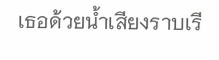เธอด้วยน้ำเสียงราบเรี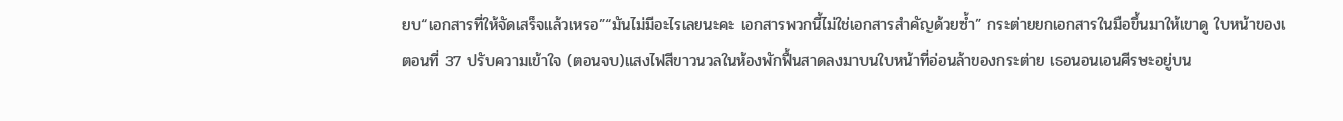ยบ“เอกสารที่ให้จัดเสร็จแล้วเหรอ”“มันไม่มีอะไรเลยนะคะ เอกสารพวกนี้ไม่ใช่เอกสารสำคัญด้วยซ้ำ” กระต่ายยกเอกสารในมือขึ้นมาให้เขาดู ใบหน้าของเ
ตอนที่ 37 ปรับความเข้าใจ (ตอนจบ)แสงไฟสีขาวนวลในห้องพักฟื้นสาดลงมาบนใบหน้าที่อ่อนล้าของกระต่าย เธอนอนเอนศีรษะอยู่บน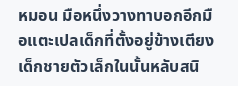หมอน มือหนึ่งวางทาบอกอีกมือแตะเปลเด็กที่ตั้งอยู่ข้างเตียง เด็กชายตัวเล็กในนั้นหลับสนิ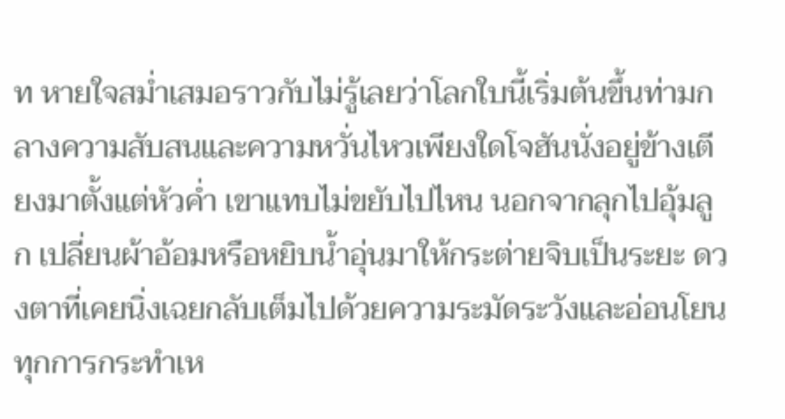ท หายใจสม่ำเสมอราวกับไม่รู้เลยว่าโลกใบนี้เริ่มต้นขึ้นท่ามกลางความสับสนและความหวั่นไหวเพียงใดโจฮันนั่งอยู่ข้างเตียงมาตั้งแต่หัวค่ำ เขาแทบไม่ขยับไปไหน นอกจากลุกไปอุ้มลูก เปลี่ยนผ้าอ้อมหรือหยิบน้ำอุ่นมาให้กระต่ายจิบเป็นระยะ ดวงตาที่เคยนิ่งเฉยกลับเต็มไปด้วยความระมัดระวังและอ่อนโยน ทุกการกระทำเห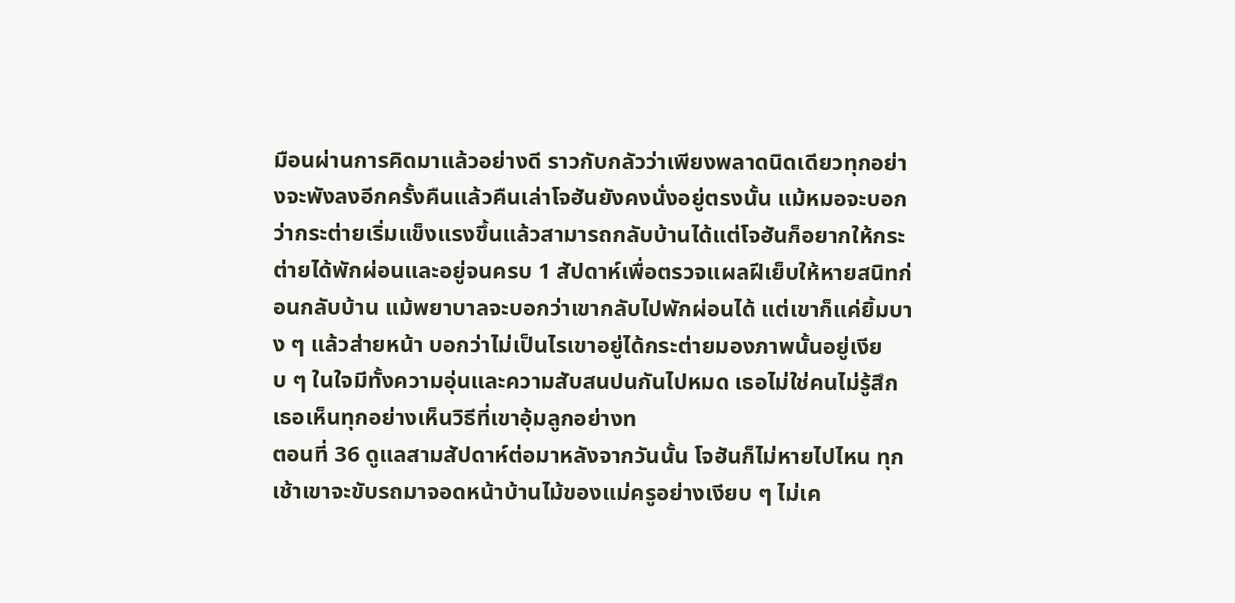มือนผ่านการคิดมาแล้วอย่างดี ราวกับกลัวว่าเพียงพลาดนิดเดียวทุกอย่างจะพังลงอีกครั้งคืนแล้วคืนเล่าโจฮันยังคงนั่งอยู่ตรงนั้น แม้หมอจะบอกว่ากระต่ายเริ่มแข็งแรงขึ้นแล้วสามารถกลับบ้านได้แต่โจฮันก็อยากให้กระต่ายได้พักผ่อนและอยู่จนครบ 1 สัปดาห์เพื่อตรวจแผลฝีเย็บให้หายสนิทก่อนกลับบ้าน แม้พยาบาลจะบอกว่าเขากลับไปพักผ่อนได้ แต่เขาก็แค่ยิ้มบาง ๆ แล้วส่ายหน้า บอกว่าไม่เป็นไรเขาอยู่ได้กระต่ายมองภาพนั้นอยู่เงียบ ๆ ในใจมีทั้งความอุ่นและความสับสนปนกันไปหมด เธอไม่ใช่คนไม่รู้สึก เธอเห็นทุกอย่างเห็นวิธีที่เขาอุ้มลูกอย่างท
ตอนที่ 36 ดูแลสามสัปดาห์ต่อมาหลังจากวันนั้น โจฮันก็ไม่หายไปไหน ทุกเช้าเขาจะขับรถมาจอดหน้าบ้านไม้ของแม่ครูอย่างเงียบ ๆ ไม่เค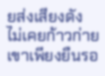ยส่งเสียงดัง ไม่เคยก้าวก่ายเขาเพียงยืนรอ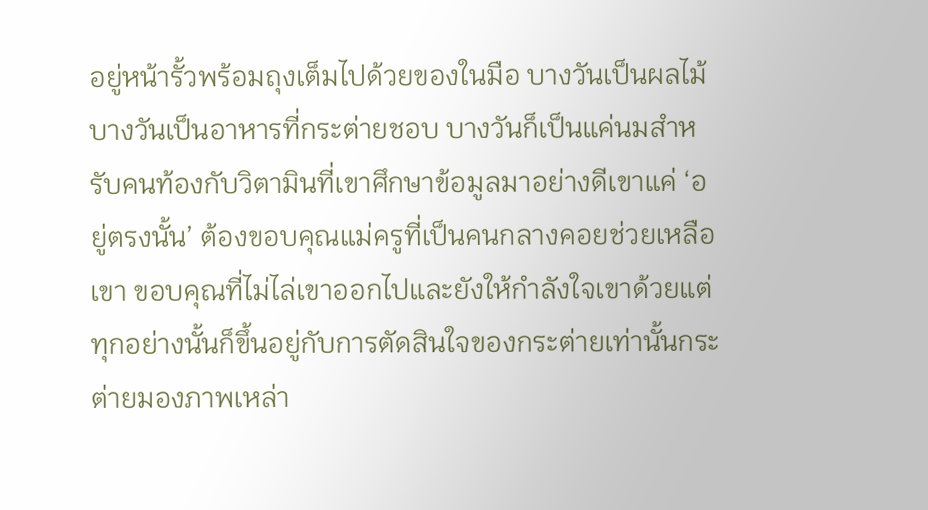อยู่หน้ารั้วพร้อมถุงเต็มไปด้วยของในมือ บางวันเป็นผลไม้บางวันเป็นอาหารที่กระต่ายชอบ บางวันก็เป็นแค่นมสำหรับคนท้องกับวิตามินที่เขาศึกษาข้อมูลมาอย่างดีเขาแค่ ‘อยู่ตรงนั้น’ ต้องขอบคุณแม่ครูที่เป็นคนกลางคอยช่วยเหลือเขา ขอบคุณที่ไม่ไล่เขาออกไปและยังให้กำลังใจเขาด้วยแต่ทุกอย่างนั้นก็ขึ้นอยู่กับการตัดสินใจของกระต่ายเท่านั้นกระต่ายมองภาพเหล่า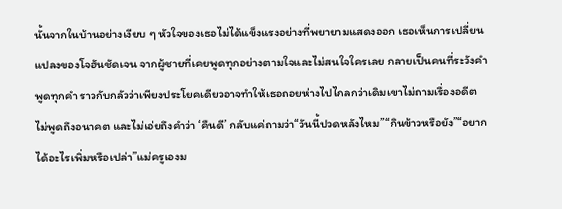นั้นจากในบ้านอย่างเงียบ ๆ หัวใจของเธอไม่ได้แข็งแรงอย่างที่พยายามแสดงออก เธอเห็นการเปลี่ยนแปลงของโจฮันชัดเจน จากผู้ชายที่เคยพูดทุกอย่างตามใจและไม่สนใจใครเลย กลายเป็นคนที่ระวังคำพูดทุกคำ ราวกับกลัวว่าเพียงประโยคเดียวอาจทำให้เธอถอยห่างไปไกลกว่าเดิมเขาไม่ถามเรื่องอดีต ไม่พูดถึงอนาคต และไม่เอ่ยถึงคำว่า ‘คืนดี’ กลับแค่ถามว่า“วันนี้ปวดหลังไหม”“กินข้าวหรือยัง”“อยากได้อะไรเพิ่มหรือเปล่า”แม่ครูเองม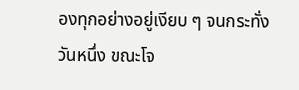องทุกอย่างอยู่เงียบ ๆ จนกระทั่งวันหนึ่ง ขณะโจ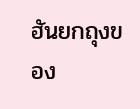ฮันยกถุงของ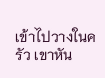เข้าไปวางในครัว เขาหัน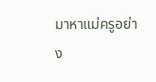มาหาแม่ครูอย่าง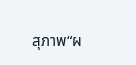สุภาพ“ผ